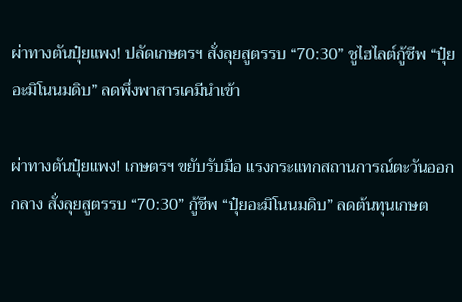ผ่าทางตันปุ๋ยแพง! ปลัดเกษตรฯ สั่งลุยสูตรรบ “70:30” ชูไฮไลต์กู้ชีพ “ปุ๋ยอะมิโนนมดิบ” ลดพึ่งพาสารเคมีนำเข้า

ผ่าทางตันปุ๋ยแพง! เกษตรฯ ขยับรับมือ แรงกระแทกสถานการณ์ตะวันออกกลาง สั่งลุยสูตรรบ “70:30” กู้ชีพ “ปุ๋ยอะมิโนนมดิบ” ลดต้นทุนเกษต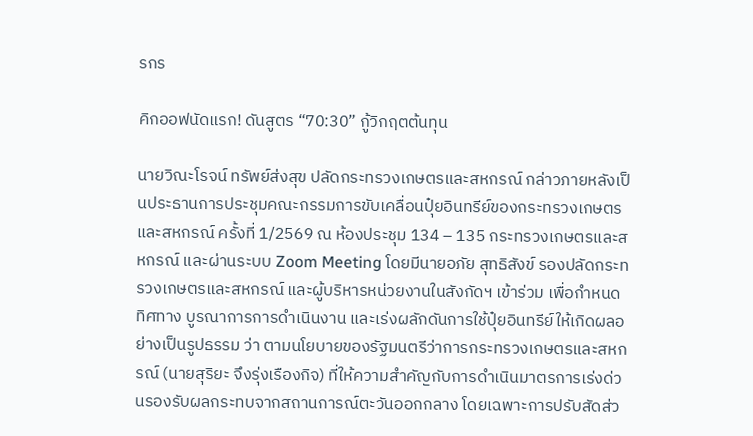รกร

คิกออฟนัดแรก! ดันสูตร “70:30” กู้วิกฤตต้นทุน

นายวิณะโรจน์ ทรัพย์ส่งสุข ปลัดกระทรวงเกษตรและสหกรณ์ กล่าวภายหลังเป็นประธานการประชุมคณะกรรมการขับเคลื่อนปุ๋ยอินทรีย์ของกระทรวงเกษตรและสหกรณ์ ครั้งที่ 1/2569 ณ ห้องประชุม 134 – 135 กระทรวงเกษตรและสหกรณ์ และผ่านระบบ Zoom Meeting โดยมีนายอภัย สุทธิสังข์ รองปลัดกระทรวงเกษตรและสหกรณ์ และผู้บริหารหน่วยงานในสังกัดฯ เข้าร่วม เพื่อกำหนดทิศทาง บูรณาการการดำเนินงาน และเร่งผลักดันการใช้ปุ๋ยอินทรีย์ให้เกิดผลอย่างเป็นรูปธรรม ว่า ตามนโยบายของรัฐมนตรีว่าการกระทรวงเกษตรและสหกรณ์ (นายสุริยะ จึงรุ่งเรืองกิจ) ที่ให้ความสำคัญกับการดำเนินมาตรการเร่งด่วนรองรับผลกระทบจากสถานการณ์ตะวันออกกลาง โดยเฉพาะการปรับสัดส่ว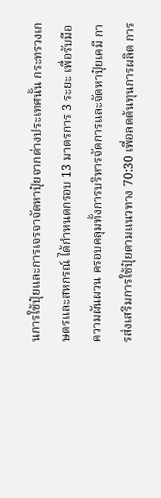นการใช้ปุ๋ยและการเจรจาจัดหาปุ๋ยจากต่างประเทศนั้น กระทรวงเกษตรและสหกรณ์ ได้กำหนดกรอบ 13 มาตรการ 3 ระยะ เพื่อรับมือความผันผวน ครอบคลุมทั้งการบริหารจัดการและจัดหาปุ๋ยเคมี การส่งเสริมการใช้ปุ๋ยตามแนวทาง 70:30 เพื่อลดต้นทุนการผลิต การ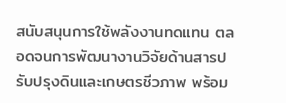สนับสนุนการใช้พลังงานทดแทน ตลอดจนการพัฒนางานวิจัยด้านสารปรับปรุงดินและเกษตรชีวภาพ พร้อม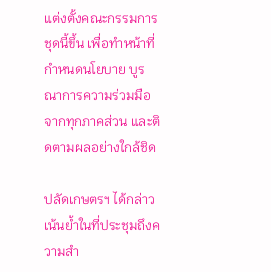แต่งตั้งคณะกรรมการชุดนี้ขึ้น เพื่อทำหน้าที่กำหนดนโยบาย บูรณาการความร่วมมือจากทุกภาคส่วน และติดตามผลอย่างใกล้ชิด

ปลัดเกษตรฯ ได้กล่าวเน้นย้ำในที่ประชุมถึงความสำ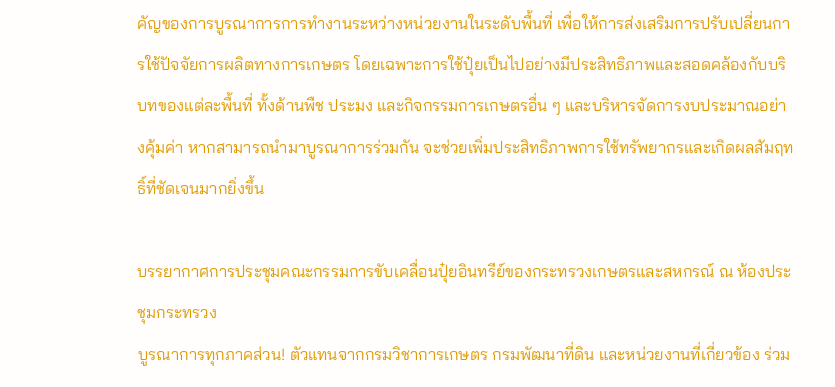คัญของการบูรณาการการทำงานระหว่างหน่วยงานในระดับพื้นที่ เพื่อให้การส่งเสริมการปรับเปลี่ยนการใช้ปัจจัยการผลิตทางการเกษตร โดยเฉพาะการใช้ปุ๋ยเป็นไปอย่างมีประสิทธิภาพและสอดคล้องกับบริบทของแต่ละพื้นที่ ทั้งด้านพืช ประมง และกิจกรรมการเกษตรอื่น ๆ และบริหารจัดการงบประมาณอย่างคุ้มค่า หากสามารถนำมาบูรณาการร่วมกัน จะช่วยเพิ่มประสิทธิภาพการใช้ทรัพยากรและเกิดผลสัมฤทธิ์ที่ชัดเจนมากยิ่งขึ้น

บรรยากาศการประชุมคณะกรรมการขับเคลื่อนปุ๋ยอินทรีย์ของกระทรวงเกษตรและสหกรณ์ ณ ห้องประชุมกระทรวง
บูรณาการทุกภาคส่วน! ตัวแทนจากกรมวิชาการเกษตร กรมพัฒนาที่ดิน และหน่วยงานที่เกี่ยวข้อง ร่วม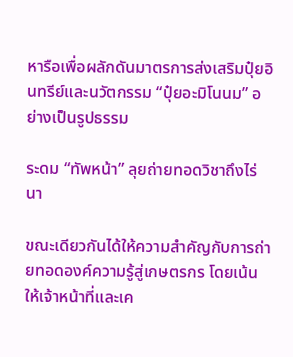หารือเพื่อผลักดันมาตรการส่งเสริมปุ๋ยอินทรีย์และนวัตกรรม “ปุ๋ยอะมิโนนม” อย่างเป็นรูปธรรม

ระดม “ทัพหน้า” ลุยถ่ายทอดวิชาถึงไร่นา

ขณะเดียวกันได้ให้ความสำคัญกับการถ่ายทอดองค์ความรู้สู่เกษตรกร โดยเน้นให้เจ้าหน้าที่และเค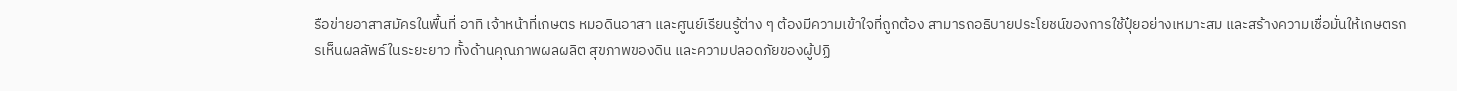รือข่ายอาสาสมัครในพื้นที่ อาทิ เจ้าหน้าที่เกษตร หมอดินอาสา และศูนย์เรียนรู้ต่าง ๆ ต้องมีความเข้าใจที่ถูกต้อง สามารถอธิบายประโยชน์ของการใช้ปุ๋ยอย่างเหมาะสม และสร้างความเชื่อมั่นให้เกษตรกรเห็นผลลัพธ์ในระยะยาว ทั้งด้านคุณภาพผลผลิต สุขภาพของดิน และความปลอดภัยของผู้ปฏิ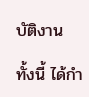บัติงาน

ทั้งนี้ ได้กำ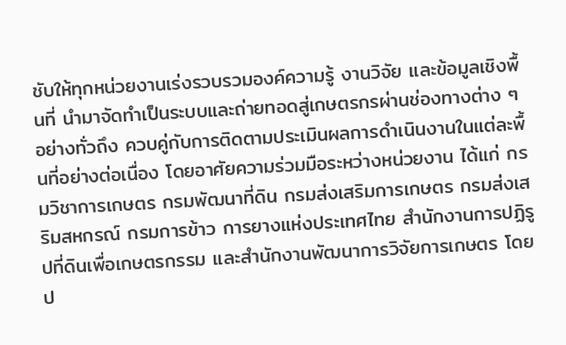ชับให้ทุกหน่วยงานเร่งรวบรวมองค์ความรู้ งานวิจัย และข้อมูลเชิงพื้นที่ นำมาจัดทำเป็นระบบและถ่ายทอดสู่เกษตรกรผ่านช่องทางต่าง ๆ อย่างทั่วถึง ควบคู่กับการติดตามประเมินผลการดำเนินงานในแต่ละพื้นที่อย่างต่อเนื่อง โดยอาศัยความร่วมมือระหว่างหน่วยงาน ได้แก่ กรมวิชาการเกษตร กรมพัฒนาที่ดิน กรมส่งเสริมการเกษตร กรมส่งเสริมสหกรณ์ กรมการข้าว การยางแห่งประเทศไทย สำนักงานการปฏิรูปที่ดินเพื่อเกษตรกรรม และสำนักงานพัฒนาการวิจัยการเกษตร โดยป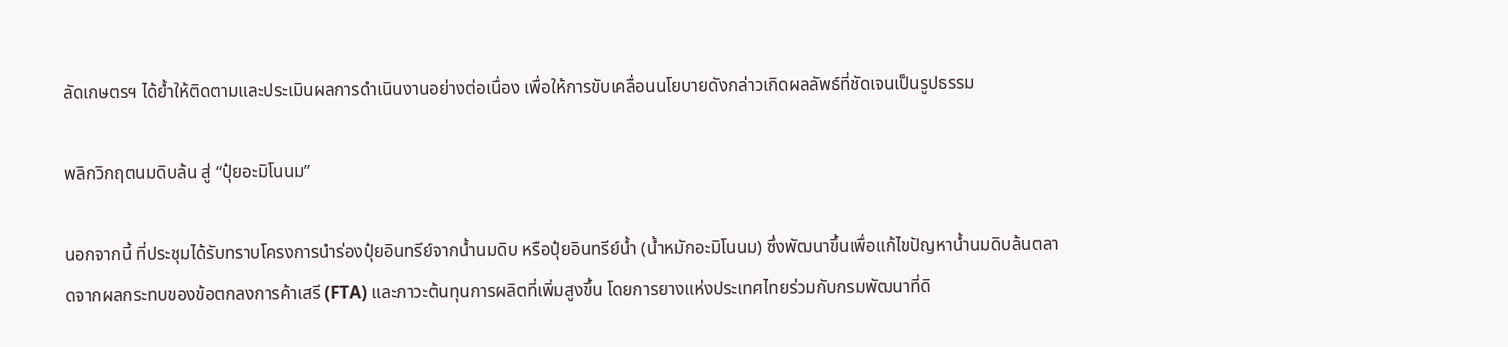ลัดเกษตรฯ ได้ย้ำให้ติดตามและประเมินผลการดำเนินงานอย่างต่อเนื่อง เพื่อให้การขับเคลื่อนนโยบายดังกล่าวเกิดผลลัพธ์ที่ชัดเจนเป็นรูปธรรม

พลิกวิกฤตนมดิบล้น สู่ “ปุ๋ยอะมิโนนม”

นอกจากนี้ ที่ประชุมได้รับทราบโครงการนำร่องปุ๋ยอินทรีย์จากน้ำนมดิบ หรือปุ๋ยอินทรีย์น้ำ (น้ำหมักอะมิโนนม) ซึ่งพัฒนาขึ้นเพื่อแก้ไขปัญหาน้ำนมดิบล้นตลาดจากผลกระทบของข้อตกลงการค้าเสรี (FTA) และภาวะต้นทุนการผลิตที่เพิ่มสูงขึ้น โดยการยางแห่งประเทศไทยร่วมกับกรมพัฒนาที่ดิ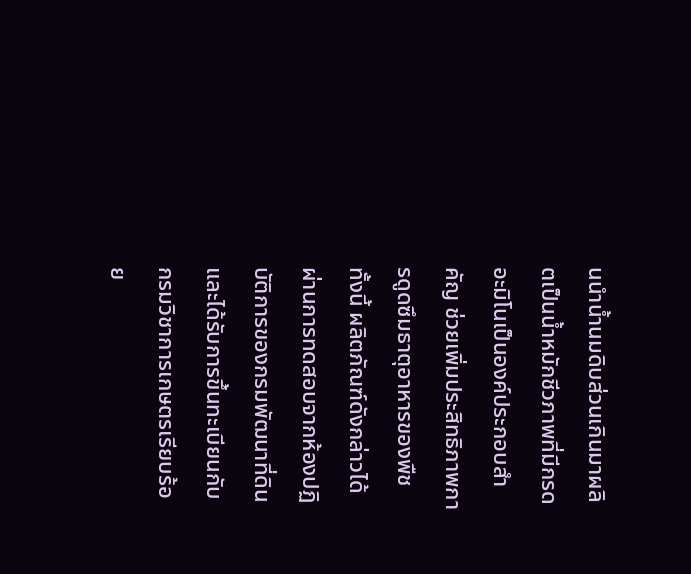นนำน้ำนมดิบส่วนเกินมาผลิตเป็นน้ำหมักชีวภาพที่มีกรดอะมิโนเป็นองค์ประกอบสำคัญ ช่วยเพิ่มประสิทธิภาพการดูดซึมธาตุอาหารของพืช ทั้งนี้ ผลิตภัณฑ์ดังกล่าวได้ผ่านการทดสอบจากห้องปฏิบัติการของกรมพัฒนาที่ดิน และได้รับการขึ้นทะเบียนกับกรมวิชาการเกษตรเรียบร้อย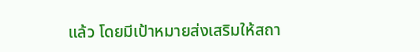แล้ว โดยมีเป้าหมายส่งเสริมให้สถา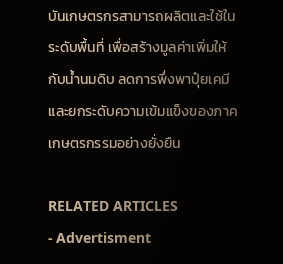บันเกษตรกรสามารถผลิตและใช้ในระดับพื้นที่ เพื่อสร้างมูลค่าเพิ่มให้กับน้ำนมดิบ ลดการพึ่งพาปุ๋ยเคมี และยกระดับความเข้มแข็งของภาคเกษตรกรรมอย่างยั่งยืน

RELATED ARTICLES
- Advertisment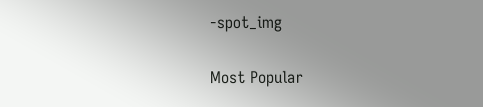-spot_img

Most Popular